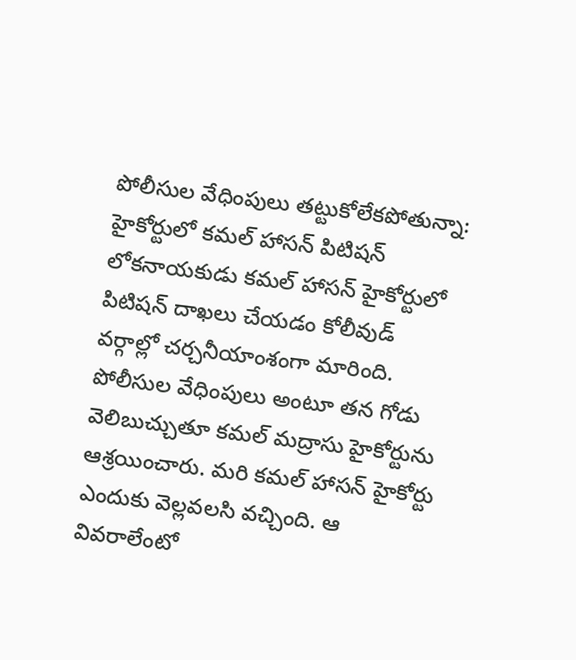పోలీసుల వేధింపులు తట్టుకోలేకపోతున్నా: హైకోర్టులో కమల్ హాసన్ పిటిషన్
లోకనాయకుడు కమల్ హాసన్ హైకోర్టులో పిటిషన్ దాఖలు చేయడం కోలీవుడ్ వర్గాల్లో చర్చనీయాంశంగా మారింది. పోలీసుల వేధింపులు అంటూ తన గోడు వెలిబుచ్చుతూ కమల్ మద్రాసు హైకోర్టును ఆశ్రయించారు. మరి కమల్ హాసన్ హైకోర్టు ఎందుకు వెల్లవలసి వచ్చింది. ఆ వివరాలేంటో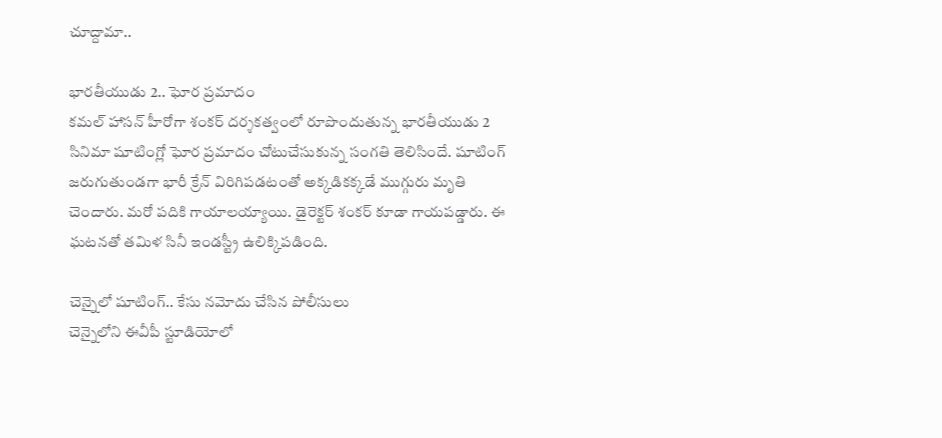చూద్దామా..

భారతీయుడు 2.. ఘోర ప్రమాదం
కమల్ హాసన్ హీరోగా శంకర్ దర్శకత్వంలో రూపొందుతున్న భారతీయుడు 2 సినిమా షూటింగ్లో ఘోర ప్రమాదం చోటుచేసుకున్న సంగతి తెలిసిందే. షూటింగ్ జరుగుతుండగా భారీ క్రేన్ విరిగిపడటంతో అక్కడికక్కడే ముగ్గురు మృతి చెందారు. మరో పదికి గాయాలయ్యాయి. డైరెక్టర్ శంకర్ కూడా గాయపడ్డారు. ఈ ఘటనతో తమిళ సినీ ఇండస్ట్రీ ఉలిక్కిపడింది.

చెన్నైలో షూటింగ్.. కేసు నమోదు చేసిన పోలీసులు
చెన్నైలోని ఈవీపీ స్టూడియోలో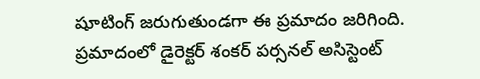షూటింగ్ జరుగుతుండగా ఈ ప్రమాదం జరిగింది. ప్రమాదంలో డైరెక్టర్ శంకర్ పర్సనల్ అసిస్టెంట్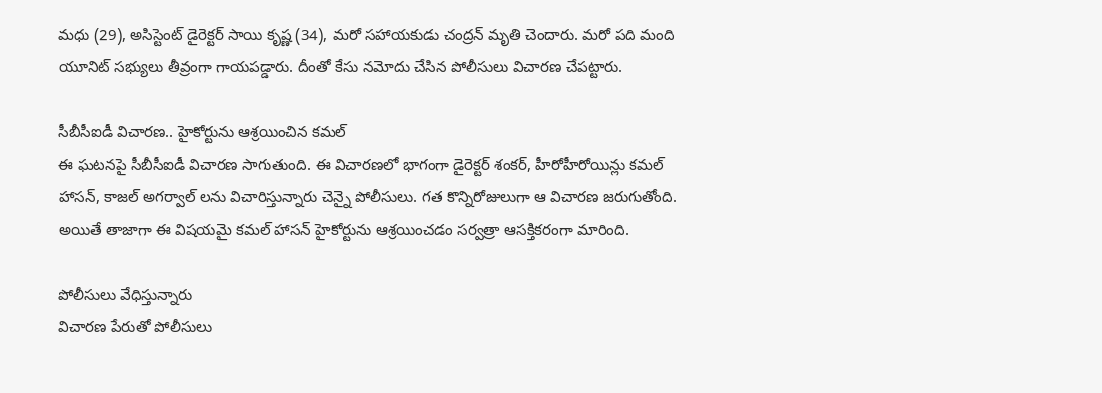మధు (29), అసిస్టెంట్ డైరెక్టర్ సాయి కృష్ణ (34), మరో సహాయకుడు చంద్రన్ మృతి చెందారు. మరో పది మంది యూనిట్ సభ్యులు తీవ్రంగా గాయపడ్డారు. దీంతో కేసు నమోదు చేసిన పోలీసులు విచారణ చేపట్టారు.

సీబీసీఐడీ విచారణ.. హైకోర్టును ఆశ్రయించిన కమల్
ఈ ఘటనపై సీబీసీఐడీ విచారణ సాగుతుంది. ఈ విచారణలో భాగంగా డైరెక్టర్ శంకర్, హీరోహీరోయిన్లు కమల్ హాసన్, కాజల్ అగర్వాల్ లను విచారిస్తున్నారు చెన్నై పోలీసులు. గత కొన్నిరోజులుగా ఆ విచారణ జరుగుతోంది. అయితే తాజాగా ఈ విషయమై కమల్ హాసన్ హైకోర్టును ఆశ్రయించడం సర్వత్రా ఆసక్తికరంగా మారింది.

పోలీసులు వేధిస్తున్నారు
విచారణ పేరుతో పోలీసులు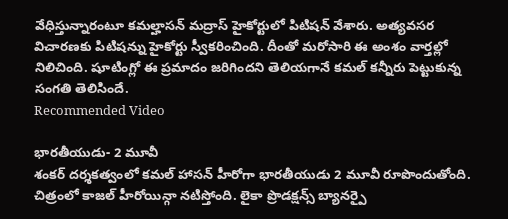వేధిస్తున్నారంటూ కమల్హాసన్ మద్రాస్ హైకోర్టులో పిటిషన్ వేశారు. అత్యవసర విచారణకు పిటిషన్ను హైకోర్టు స్వీకరించింది. దీంతో మరోసారి ఈ అంశం వార్తల్లో నిలిచింది. షూటింగ్లో ఈ ప్రమాదం జరిగిందని తెలియగానే కమల్ కన్నీరు పెట్టుకున్న సంగతి తెలిసిందే.
Recommended Video

భారతీయుడు- 2 మూవీ
శంకర్ దర్శకత్వంలో కమల్ హాసన్ హీరోగా భారతీయుడు 2 మూవీ రూపొందుతోంది. చిత్రంలో కాజల్ హీరోయిన్గా నటిస్తోంది. లైకా ప్రొడక్షన్స్ బ్యానర్పై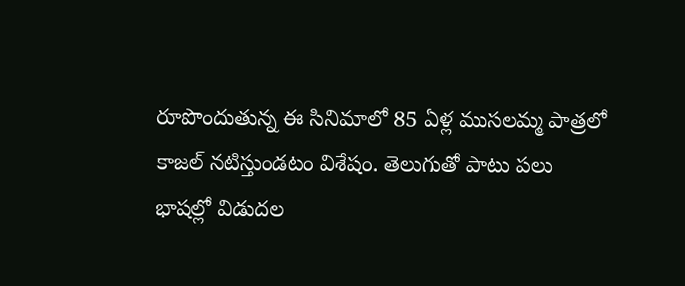రూపొందుతున్న ఈ సినిమాలో 85 ఏళ్ల ముసలమ్మ పాత్రలో కాజల్ నటిస్తుండటం విశేషం. తెలుగుతో పాటు పలు భాషల్లో విడుదల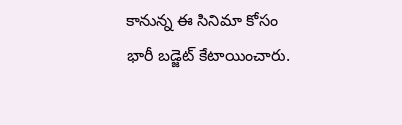కానున్న ఈ సినిమా కోసం భారీ బడ్జెట్ కేటాయించారు.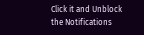Click it and Unblock the Notifications